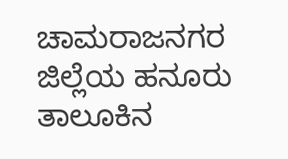ಚಾಮರಾಜನಗರ ಜಿಲ್ಲೆಯ ಹನೂರು ತಾಲೂಕಿನ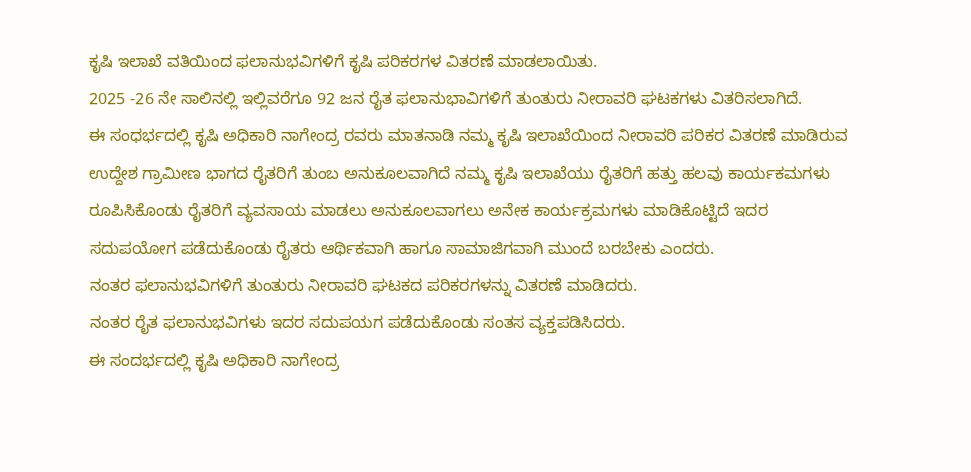ಕೃಷಿ ಇಲಾಖೆ ವತಿಯಿಂದ ಫಲಾನುಭವಿಗಳಿಗೆ ಕೃಷಿ ಪರಿಕರಗಳ ವಿತರಣೆ ಮಾಡಲಾಯಿತು.
2025 -26 ನೇ ಸಾಲಿನಲ್ಲಿ ಇಲ್ಲಿವರೆಗೂ 92 ಜನ ರೈತ ಫಲಾನುಭಾವಿಗಳಿಗೆ ತುಂತುರು ನೀರಾವರಿ ಘಟಕಗಳು ವಿತರಿಸಲಾಗಿದೆ.
ಈ ಸಂಧರ್ಭದಲ್ಲಿ ಕೃಷಿ ಅಧಿಕಾರಿ ನಾಗೇಂದ್ರ ರವರು ಮಾತನಾಡಿ ನಮ್ಮ ಕೃಷಿ ಇಲಾಖೆಯಿಂದ ನೀರಾವರಿ ಪರಿಕರ ವಿತರಣೆ ಮಾಡಿರುವ ಉದ್ದೇಶ ಗ್ರಾಮೀಣ ಭಾಗದ ರೈತರಿಗೆ ತುಂಬ ಅನುಕೂಲವಾಗಿದೆ ನಮ್ಮ ಕೃಷಿ ಇಲಾಖೆಯು ರೈತರಿಗೆ ಹತ್ತು ಹಲವು ಕಾರ್ಯಕಮಗಳು ರೂಪಿಸಿಕೊಂಡು ರೈತರಿಗೆ ವ್ಯವಸಾಯ ಮಾಡಲು ಅನುಕೂಲವಾಗಲು ಅನೇಕ ಕಾರ್ಯಕ್ರಮಗಳು ಮಾಡಿಕೊಟ್ಟಿದೆ ಇದರ ಸದುಪಯೋಗ ಪಡೆದುಕೊಂಡು ರೈತರು ಆರ್ಥಿಕವಾಗಿ ಹಾಗೂ ಸಾಮಾಜಿಗವಾಗಿ ಮುಂದೆ ಬರಬೇಕು ಎಂದರು.
ನಂತರ ಫಲಾನುಭವಿಗಳಿಗೆ ತುಂತುರು ನೀರಾವರಿ ಘಟಕದ ಪರಿಕರಗಳನ್ನು ವಿತರಣೆ ಮಾಡಿದರು.
ನಂತರ ರೈತ ಫಲಾನುಭವಿಗಳು ಇದರ ಸದುಪಯಗ ಪಡೆದುಕೊಂಡು ಸಂತಸ ವ್ಯಕ್ತಪಡಿಸಿದರು.
ಈ ಸಂದರ್ಭದಲ್ಲಿ ಕೃಷಿ ಅಧಿಕಾರಿ ನಾಗೇಂದ್ರ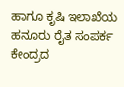ಹಾಗೂ ಕೃಷಿ ಇಲಾಖೆಯ ಹನೂರು ರೈತ ಸಂಪರ್ಕ ಕೇಂದ್ರದ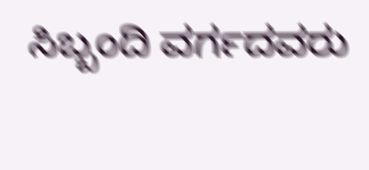ಸಿಬ್ಬಂದಿ ವರ್ಗದವರು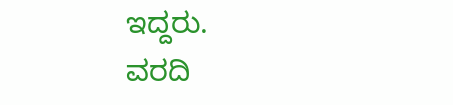ಇದ್ದರು.
ವರದಿ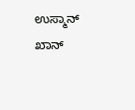ಉಸ್ಮಾನ್ ಖಾನ್